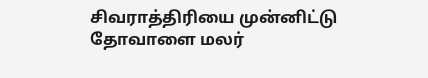சிவராத்திரியை முன்னிட்டு தோவாளை மலர்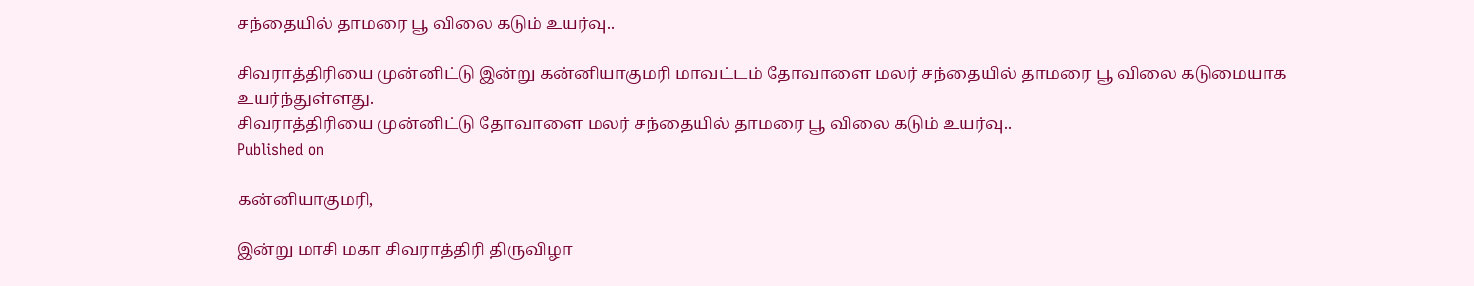சந்தையில் தாமரை பூ விலை கடும் உயர்வு..

சிவராத்திரியை முன்னிட்டு இன்று கன்னியாகுமரி மாவட்டம் தோவாளை மலர் சந்தையில் தாமரை பூ விலை கடுமையாக உயர்ந்துள்ளது.
சிவராத்திரியை முன்னிட்டு தோவாளை மலர் சந்தையில் தாமரை பூ விலை கடும் உயர்வு..
Published on

கன்னியாகுமரி,

இன்று மாசி மகா சிவராத்திரி திருவிழா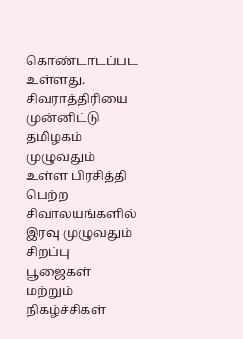கொண்டாடப்பட உள்ளது. சிவராத்திரியை முன்னிட்டு தமிழகம் முழுவதும் உள்ள பிரசித்தி பெற்ற சிவாலயங்களில் இரவு முழுவதும் சிறப்பு பூஜைகள் மற்றும் நிகழ்ச்சிகள்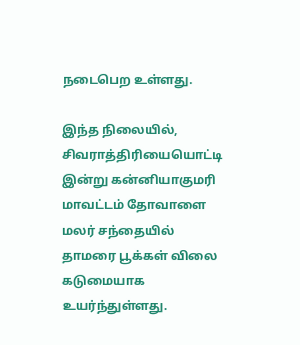நடைபெற உள்ளது.

இந்த நிலையில், சிவராத்திரியையொட்டி இன்று கன்னியாகுமரி மாவட்டம் தோவாளை மலர் சந்தையில் தாமரை பூக்கள் விலை கடுமையாக உயர்ந்துள்ளது.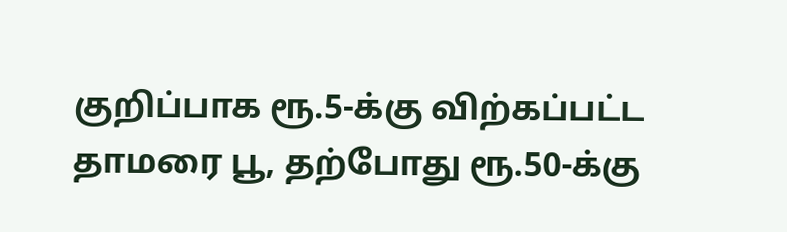குறிப்பாக ரூ.5-க்கு விற்கப்பட்ட தாமரை பூ, தற்போது ரூ.50-க்கு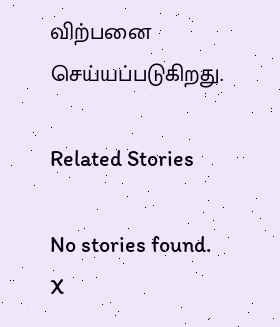விற்பனை செய்யப்படுகிறது.

Related Stories

No stories found.
X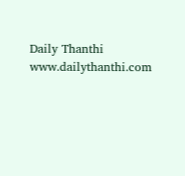Daily Thanthi
www.dailythanthi.com